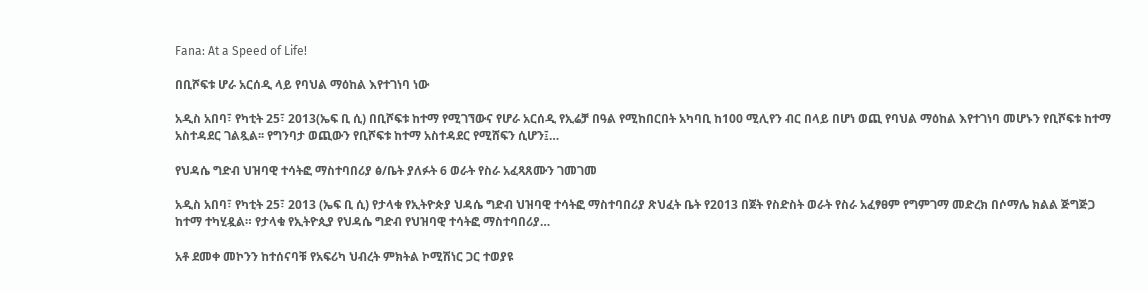Fana: At a Speed of Life!

በቢሾፍቱ ሆራ አርሰዲ ላይ የባህል ማዕከል እየተገነባ ነው

አዲስ አበባ፣ የካቲት 25፣ 2013(ኤፍ ቢ ሲ) በቢሾፍቱ ከተማ የሚገኘውና የሆራ አርሰዲ የኢሬቻ በዓል የሚከበርበት አካባቢ ከ100 ሚሊየን ብር በላይ በሆነ ወጪ የባህል ማዕከል እየተገነባ መሆኑን የቢሾፍቱ ከተማ አስተዳደር ገልጿል፡፡ የግንባታ ወጪውን የቢሾፍቱ ከተማ አስተዳደር የሚሸፍን ሲሆን፤…

የህዳሴ ግድብ ህዝባዊ ተሳትፎ ማስተባበሪያ ፅ/ቤት ያለፉት 6 ወራት የስራ አፈጻጸሙን ገመገመ

አዲስ አበባ፣ የካቲት 25፣ 2013 (ኤፍ ቢ ሲ) የታላቁ የኢትዮጵያ ህዳሴ ግድብ ህዝባዊ ተሳትፎ ማስተባበሪያ ጽህፈት ቤት የ2013 በጀት የስድስት ወራት የስራ አፈፃፀም የግምገማ መድረክ በሶማሌ ክልል ጅግጅጋ ከተማ ተካሂዷል። የታላቁ የኢትዮጲያ የህዳሴ ግድብ የህዝባዊ ተሳትፎ ማስተባበሪያ…

አቶ ደመቀ መኮንን ከተሰናባቹ የአፍሪካ ህብረት ምክትል ኮሚሽነር ጋር ተወያዩ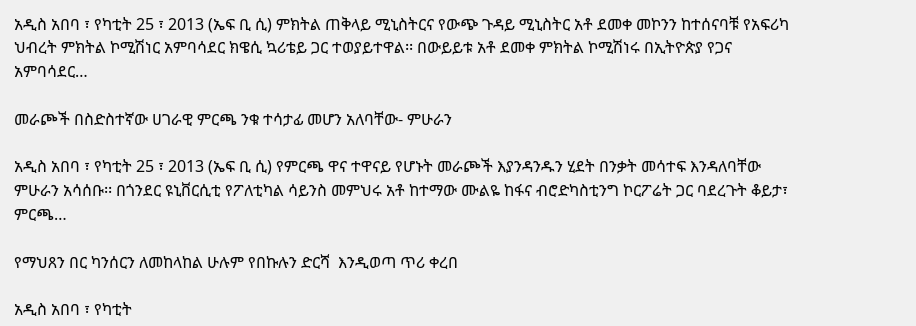አዲስ አበባ ፣ የካቲት 25 ፣ 2013 (ኤፍ ቢ ሲ) ምክትል ጠቅላይ ሚኒስትርና የውጭ ጉዳይ ሚኒስትር አቶ ደመቀ መኮንን ከተሰናባቹ የአፍሪካ ህብረት ምክትል ኮሚሽነር አምባሳደር ክዌሲ ኳሪቴይ ጋር ተወያይተዋል፡፡ በውይይቱ አቶ ደመቀ ምክትል ኮሚሽነሩ በኢትዮጵያ የጋና አምባሳደር…

መራጮች በስድስተኛው ሀገራዊ ምርጫ ንቁ ተሳታፊ መሆን አለባቸው- ምሁራን

አዲስ አበባ ፣ የካቲት 25 ፣ 2013 (ኤፍ ቢ ሲ) የምርጫ ዋና ተዋናይ የሆኑት መራጮች እያንዳንዱን ሂደት በንቃት መሳተፍ እንዳለባቸው ምሁራን አሳሰቡ፡፡ በጎንደር ዩኒቨርሲቲ የፖለቲካል ሳይንስ መምህሩ አቶ ከተማው ሙልዬ ከፋና ብሮድካስቲንግ ኮርፖሬት ጋር ባደረጉት ቆይታ፣ ምርጫ…

የማህጸን በር ካንሰርን ለመከላከል ሁሉም የበኩሉን ድርሻ  እንዲወጣ ጥሪ ቀረበ

አዲስ አበባ ፣ የካቲት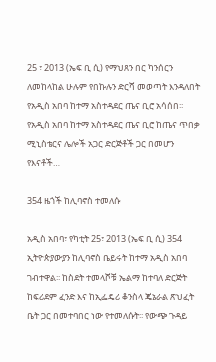25 ፣ 2013 (ኤፍ ቢ ሲ) የማህጸን በር ካንሰርን ለመከላከል ሁሉም የበኩሉን ድርሻ መወጣት እንዳለበት የአዲስ አበባ ከተማ አስተዳደር ጤና ቢሮ አሳሰበ፡፡ የአዲስ አበባ ከተማ አስተዳደር ጤና ቢሮ ከጤና ጥበቃ ሚኒስቴርና ሌሎች አጋር ድርጅቶች ጋር በመሆን የእናቶች…

354 ዜጎች ከሊባኖስ ተመለሱ

አዲስ አበባ፣ የካቲት 25፣ 2013 (ኤፍ ቢ ሲ) 354 ኢትዮጵያውያን ከሊባኖስ ቤይሩት ከተማ አዲስ አበባ ገብተዋል፡፡ ከስደት ተመላሾቹ ኤልማ ከተባለ ድርጅት ከፍሪደም ፈንድ እና ከኢፌዴሪ ቆንስላ ጄኔራል ጽህፈት ቤት ጋር በመተባበር ነው የተመለሱት፡፡ የውጭ ጉዳይ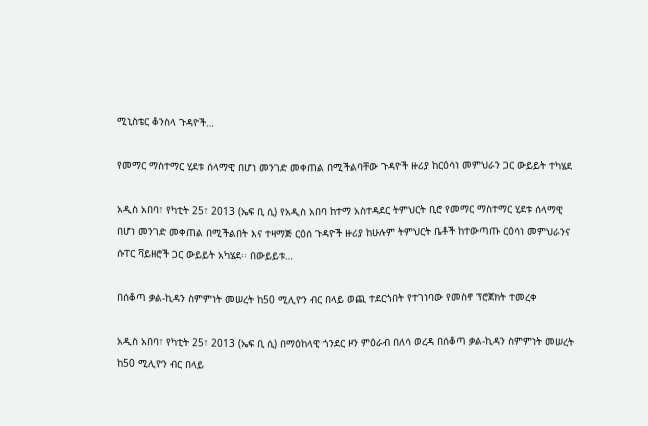ሚኒስቴር ቆንስላ ጉዳዮች…

የመማር ማስተማር ሂደቱ ሰላማዊ በሆነ መንገድ መቀጠል በሚችልባቸው ጉዳዮች ዙሪያ ከርዕሳነ መምህራን ጋር ውይይት ተካሄደ

አዲስ አበባ፣ የካቲት 25፣ 2013 (ኤፍ ቢ ሲ) የአዲስ አበባ ከተማ አስተዳደር ትምህርት ቢሮ የመማር ማስተማር ሂደቱ ሰላማዊ በሆነ መንገድ መቀጠል በሚችልበት እና ተዛማጅ ርዕሰ ጉዳዮች ዙሪያ ከሁሉም ትምህርት ቤቶች ከተውጣጡ ርዕሳነ መምህራንና ሱፐር ቫይዘሮች ጋር ውይይት አካሄደ፡፡ በውይይቱ…

በሰቆጣ ቃል-ኪዳን ስምምነት መሠረት ከ50 ሚሊዮን ብር በላይ ወጪ ተደርጎበት የተገነባው የመስኖ ፕሮጀክት ተመረቀ

አዲስ አበባ፣ የካቲት 25፣ 2013 (ኤፍ ቢ ሲ) በማዕከላዊ ጎንደር ዞን ምዕራብ በለሳ ወረዳ በሰቆጣ ቃል-ኪዳን ስምምነት መሠረት ከ50 ሚሊዮን ብር በላይ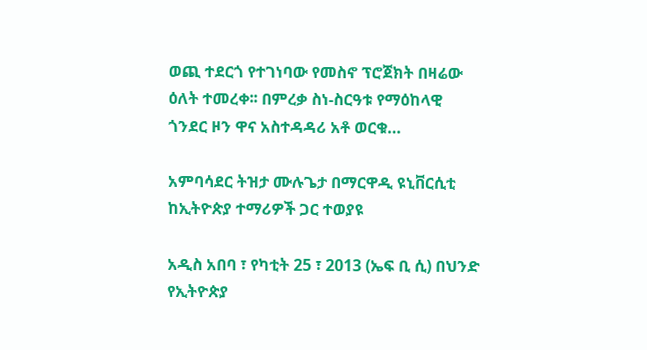ወጪ ተደርጎ የተገነባው የመስኖ ፕሮጀክት በዛሬው ዕለት ተመረቀ፡፡ በምረቃ ስነ-ስርዓቱ የማዕከላዊ ጎንደር ዞን ዋና አስተዳዳሪ አቶ ወርቁ…

አምባሳደር ትዝታ ሙሉጌታ በማርዋዲ ዩኒቨርሲቲ ከኢትዮጵያ ተማሪዎች ጋር ተወያዩ

አዲስ አበባ ፣ የካቲት 25 ፣ 2013 (ኤፍ ቢ ሲ) በህንድ የኢትዮጵያ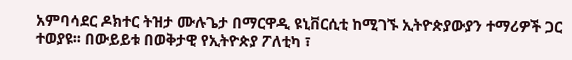አምባሳደር ዶክተር ትዝታ ሙሉጌታ በማርዋዲ ዩኒቨርሲቲ ከሚገኙ ኢትዮጵያውያን ተማሪዎች ጋር ተወያዩ፡፡ በውይይቱ በወቅታዊ የኢትዮጵያ ፖለቲካ ፣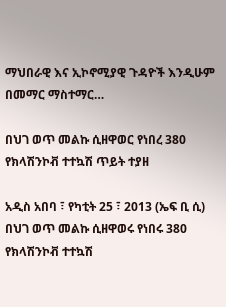ማህበራዊ እና ኢኮኖሚያዊ ጉዳዮች እንዲሁም በመማር ማስተማር…

በህገ ወጥ መልኩ ሲዘዋወር የነበረ 380 የክላሽንኮቭ ተተኳሽ ጥይት ተያዘ

አዲስ አበባ ፣ የካቲት 25 ፣ 2013 (ኤፍ ቢ ሲ) በህገ ወጥ መልኩ ሲዘዋወሩ የነበሩ 380 የክላሽንኮቭ ተተኳሽ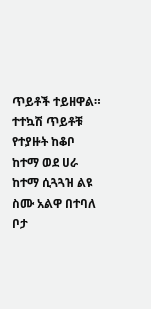ጥይቶች ተይዘዋል። ተተኳሽ ጥይቶቹ የተያዙት ከቆቦ ከተማ ወደ ሀራ ከተማ ሲጓጓዝ ልዩ ስሙ አልዋ በተባለ ቦታ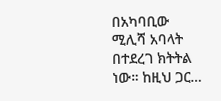በአካባቢው ሚሊሻ አባላት በተደረገ ክትትል ነው። ከዚህ ጋር…